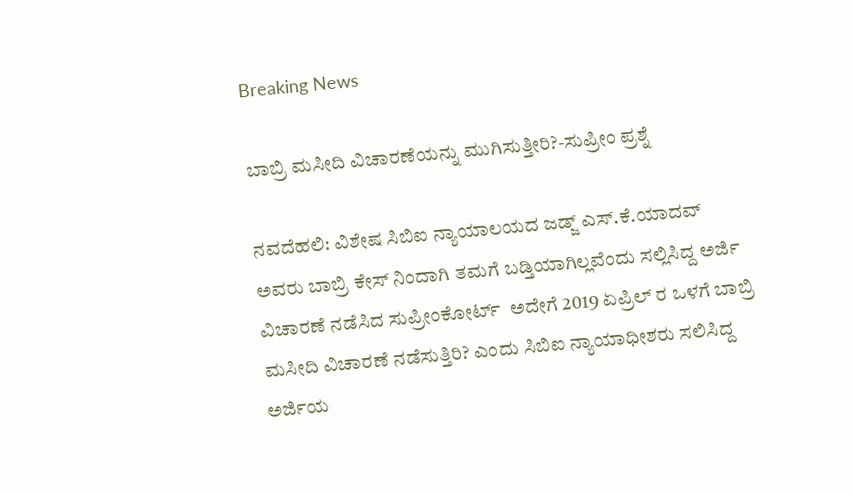Breaking News

ಬಾಬ್ರಿ ಮಸೀದಿ ವಿಚಾರಣೆಯನ್ನು ಮುಗಿಸುತ್ತೀರಿ?-ಸುಪ್ರೀಂ ಪ್ರಶ್ನೆ

ನವದೆಹಲಿ: ವಿಶೇಷ ಸಿಬಿಐ ನ್ಯಾಯಾಲಯದ ಜಡ್ಜ್ ಎಸ್.ಕೆ.ಯಾದವ್ ಅವರು ಬಾಬ್ರಿ ಕೇಸ್ ನಿಂದಾಗಿ ತಮಗೆ ಬಡ್ತಿಯಾಗಿಲ್ಲವೆಂದು ಸಲ್ಲಿಸಿದ್ದ ಅರ್ಜಿ ವಿಚಾರಣೆ ನಡೆಸಿದ ಸುಪ್ರೀಂಕೋರ್ಟ್  ಅದೇಗೆ 2019 ಏಪ್ರಿಲ್ ರ ಒಳಗೆ ಬಾಬ್ರಿ ಮಸೀದಿ ವಿಚಾರಣೆ ನಡೆಸುತ್ತಿರಿ? ಎಂದು ಸಿಬಿಐ ನ್ಯಾಯಾಧೀಶರು ಸಲಿಸಿದ್ದ ಅರ್ಜಿಯ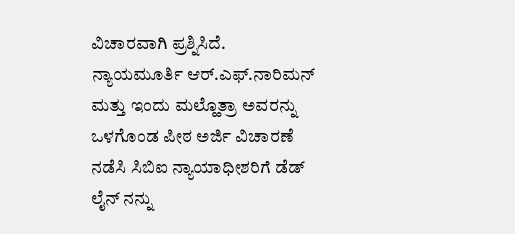ವಿಚಾರವಾಗಿ ಪ್ರಶ್ನಿಸಿದೆ.
ನ್ಯಾಯಮೂರ್ತಿ ಆರ್.ಎಫ್.ನಾರಿಮನ್ ಮತ್ತು ಇಂದು ಮಲ್ಹೊತ್ರಾ ಅವರನ್ನು ಒಳಗೊಂಡ ಪೀಠ ಅರ್ಜಿ ವಿಚಾರಣೆ ನಡೆಸಿ ಸಿಬಿಐ ನ್ಯಾಯಾಧೀಶರಿಗೆ ಡೆಡ್ ಲೈನ್ ನನ್ನು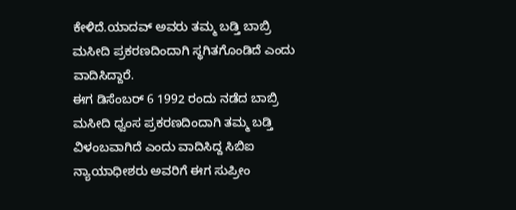ಕೇಳಿದೆ.ಯಾದವ್ ಅವರು ತಮ್ಮ ಬಡ್ತಿ ಬಾಬ್ರಿ ಮಸೀದಿ ಪ್ರಕರಣದಿಂದಾಗಿ ಸ್ಥಗಿತಗೊಂಡಿದೆ ಎಂದು ವಾದಿಸಿದ್ದಾರೆ.
ಈಗ ಡಿಸೆಂಬರ್ 6 1992 ರಂದು ನಡೆದ ಬಾಬ್ರಿ ಮಸೀದಿ ಧ್ವಂಸ ಪ್ರಕರಣದಿಂದಾಗಿ ತಮ್ಮ ಬಡ್ತಿ ವಿಳಂಬವಾಗಿದೆ ಎಂದು ವಾದಿಸಿದ್ದ ಸಿಬಿಐ ನ್ಯಾಯಾಧೀಶರು ಅವರಿಗೆ ಈಗ ಸುಪ್ರೀಂ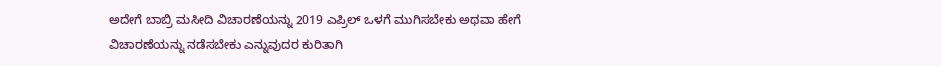ಅದೇಗೆ ಬಾಬ್ರಿ ಮಸೀದಿ ವಿಚಾರಣೆಯನ್ನು 2019 ಎಪ್ರಿಲ್ ಒಳಗೆ ಮುಗಿಸಬೇಕು ಅಥವಾ ಹೇಗೆ ವಿಚಾರಣೆಯನ್ನು ನಡೆಸಬೇಕು ಎನ್ನುವುದರ ಕುರಿತಾಗಿ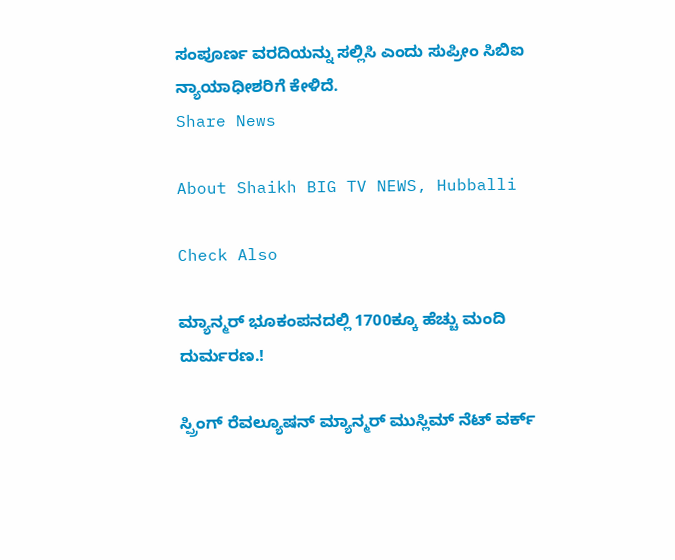ಸಂಪೂರ್ಣ ವರದಿಯನ್ನು ಸಲ್ಲಿಸಿ ಎಂದು ಸುಪ್ರೀಂ ಸಿಬಿಐ ನ್ಯಾಯಾಧೀಶರಿಗೆ ಕೇಳಿದೆ.
Share News

About Shaikh BIG TV NEWS, Hubballi

Check Also

ಮ್ಯಾನ್ಮರ್ ಭೂಕಂಪನದಲ್ಲಿ 1700ಕ್ಕೂ ಹೆಚ್ಚು ಮಂದಿ ದುರ್ಮರಣ.!

ಸ್ಪ್ರಿಂಗ್ ರೆವಲ್ಯೂಷನ್ ಮ್ಯಾನ್ಮರ್ ಮುಸ್ಲಿಮ್ ನೆಟ್ ವರ್ಕ್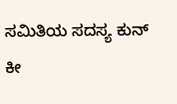ಸಮಿತಿಯ ಸದಸ್ಯ ಕುನ್ ಕೀ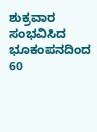ಶುಕ್ರವಾರ ಸಂಭವಿಸಿದ ಭೂಕಂಪನದಿಂದ 60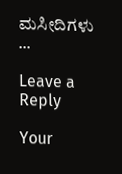ಮಸೀದಿಗಳು …

Leave a Reply

Your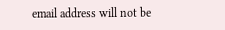email address will not be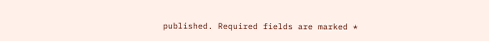published. Required fields are marked *